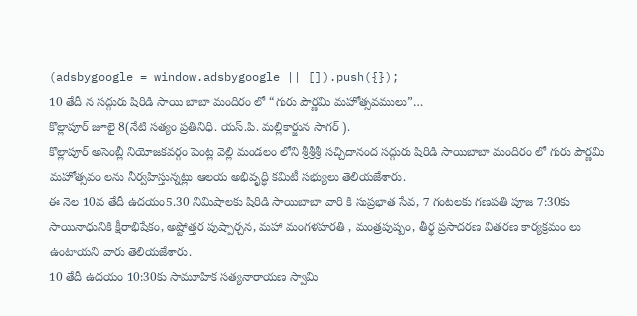(adsbygoogle = window.adsbygoogle || []).push({});
10 తేదీ న సద్గురు షిరిడి సాయి బాబా మందిరం లో “గురు పౌర్ణమి మహోత్సవములు”…
కొల్లాపూర్ జూలై 8(నేటి సత్యం ప్రతినిధి. యస్.పి. మల్లికార్జున సాగర్ ).
కొల్లాపూర్ అసెంబ్లీ నియోజకవర్గం పెంట్ల వెల్లి మండలం లోని శ్రీశ్రీశ్రీ సచ్చిదానంద సద్గురు షిరిడి సాయిబాబా మందిరం లో గురు పౌర్ణమి మహోత్సవం లను నీర్వహిస్తున్నట్లు ఆలయ అభివృద్ధి కమిటీ సభ్యులు తెలియజేశారు.
ఈ నెల 10వ తేదీ ఉదయం5.30 నిమిషాలకు షిరిడి సాయిబాబా వారి కి సుప్రభాత సేవ, 7 గంటలకు గణపతి పూజ 7:30కు సాయినాధునికి క్షీరాభిషేకం, అష్టోత్తర పుష్పార్చన, మహా మంగళహరతి , మంత్రపుష్పం, తీర్థ ప్రసాదరణ వితరణ కార్యక్రమం లు ఉంటాయని వారు తెలియజేశారు.
10 తేదీ ఉదయం 10:30కు సామూహిక సత్యనారాయణ స్వామి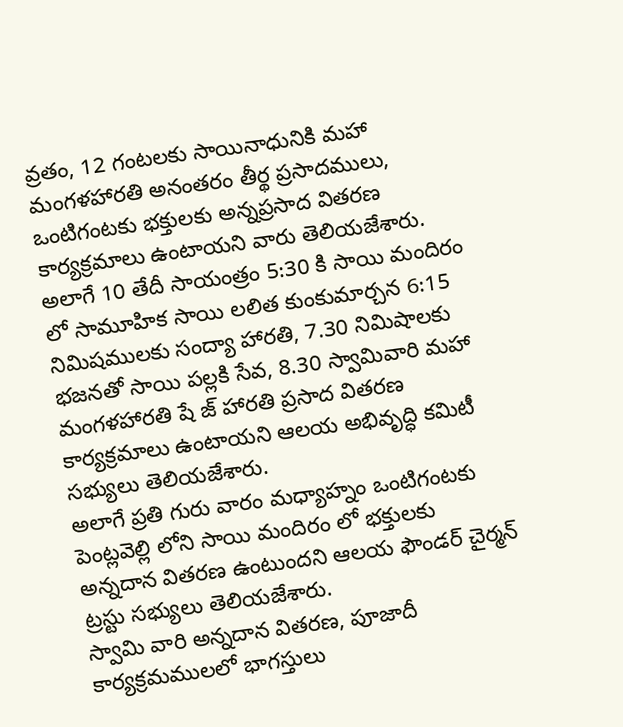వ్రతం, 12 గంటలకు సాయినాధునికి మహా మంగళహారతి అనంతరం తీర్థ ప్రసాదములు, ఒంటిగంటకు భక్తులకు అన్నప్రసాద వితరణ కార్యక్రమాలు ఉంటాయని వారు తెలియజేశారు.
అలాగే 10 తేదీ సాయంత్రం 5:30 కి సాయి మందిరం లో సామూహిక సాయి లలిత కుంకుమార్చన 6:15 నిమిషములకు సంద్యా హారతి, 7.30 నిమిషాలకు భజనతో సాయి పల్లకి సేవ, 8.30 స్వామివారి మహా మంగళహారతి షే జ్ హారతి ప్రసాద వితరణ కార్యక్రమాలు ఉంటాయని ఆలయ అభివృద్ధి కమిటీ సభ్యులు తెలియజేశారు.
అలాగే ప్రతి గురు వారం మధ్యాహ్నం ఒంటిగంటకు పెంట్లవెల్లి లోని సాయి మందిరం లో భక్తులకు అన్నదాన వితరణ ఉంటుందని ఆలయ ఫౌండర్ చైర్మన్ ట్రస్టు సభ్యులు తెలియజేశారు.
స్వామి వారి అన్నదాన వితరణ, పూజాదీ కార్యక్రమములలో భాగస్తులు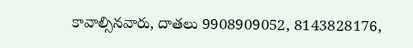కావాల్సినవారు, దాతలు 9908909052, 8143828176,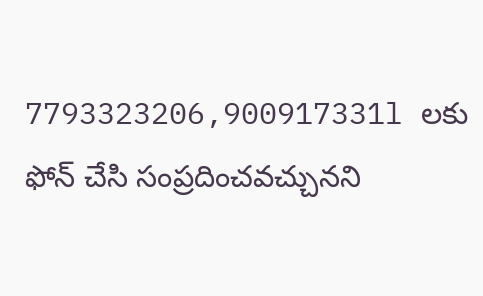7793323206,900917331l లకు ఫోన్ చేసి సంప్రదించవచ్చునని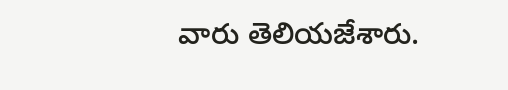వారు తెలియజేశారు.